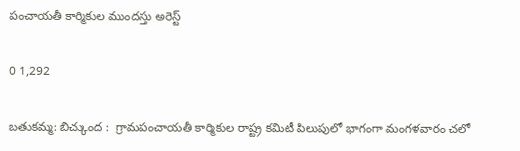పంచాయతీ కార్మికుల ముందస్తు అరెస్ట్

0 1,292

బతుకమ్మ: బిచ్కుంద :  గ్రామపంచాయతీ కార్మికుల రాష్ట్ర కమిటీ పిలుపులో భాగంగా మంగళవారం చలో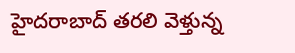హైదరాబాద్ తరలి వెళ్తున్న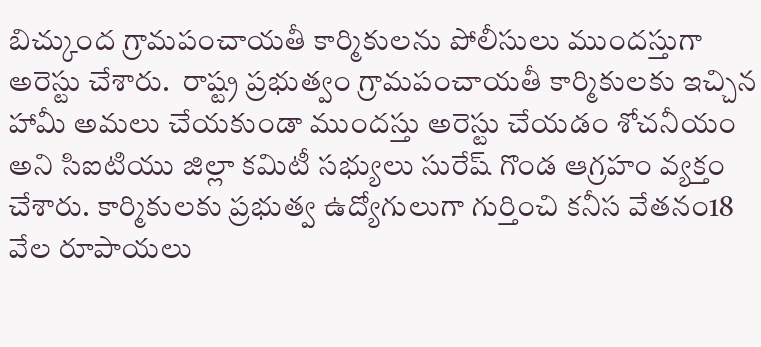బిచ్కుంద గ్రామపంచాయతీ కార్మికులను పోలీసులు ముందస్తుగా అరెస్టు చేశారు.  రాష్ట్ర ప్రభుత్వం గ్రామపంచాయతీ కార్మికులకు ఇచ్చిన హామీ అమలు చేయకుండా ముందస్తు అరెస్టు చేయడం శోచనీయం అని సిఐటియు జిల్లా కమిటీ సభ్యులు సురేష్ గొండ ఆగ్రహం వ్యక్తం చేశారు. కార్మికులకు ప్రభుత్వ ఉద్యోగులుగా గుర్తించి కనీస వేతనం18 వేల రూపాయలు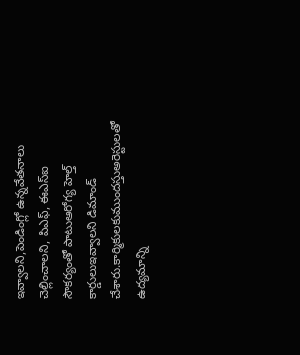ఇవ్వాలని,పెండింగ్లో ఉన్నవేతనాలు చెల్లించాలని, పిఎఫ్, ఈఎస్ఐ సౌకర్యంతో పాటుఆరోగ్య హెల్త్ కార్డులుఇవ్వాలని డిమాండ్ చేశారు.కార్మికులకుముందస్తుఅరెస్టులతో ఉద్యమాన్ని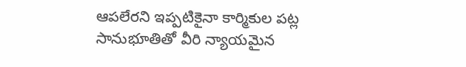ఆపలేరని ఇప్పటికైనా కార్మికుల పట్ల సానుభూతితో వీరి న్యాయమైన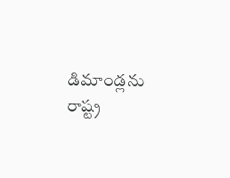డిమాండ్లను రాష్ట్ర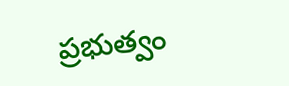ప్రభుత్వం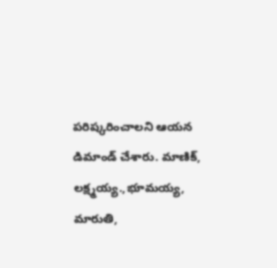పరిష్కరించాలని ఆయన డిమాండ్ చేశారు. మాణిక్, లక్ష్మయ్య.,భూమయ్య, మారుతి,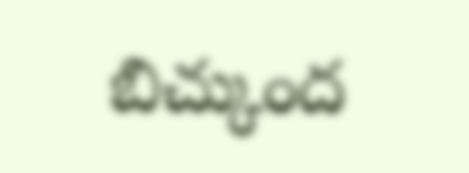బిచ్కుంద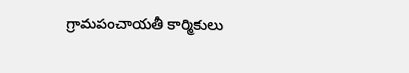గ్రామపంచాయతీ కార్మికులు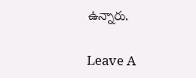ఉన్నారు.

Leave A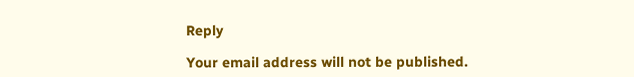Reply

Your email address will not be published.